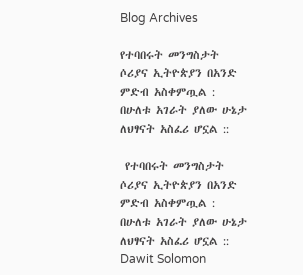Blog Archives

የተባበሩት መንግስታት ሶሪያና ኢትዮጵያን በአንድ ምድብ አስቀምጧል : በሁለቱ አገራት ያለው ሁኔታ ለህፃናት አስፈሪ ሆኗል ::

 የተባበሩት መንግስታት ሶሪያና ኢትዮጵያን በአንድ ምድብ አስቀምጧል : በሁለቱ አገራት ያለው ሁኔታ ለህፃናት አስፈሪ ሆኗል ::
Dawit Solomon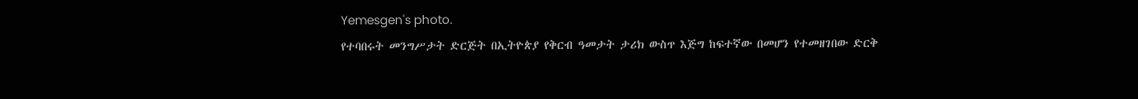Yemesgen's photo.
የተባበሩት መንግሥታት ድርጅት በኢትዮጵያ የቅርብ ዓመታት ታሪክ ውስጥ እጅግ ከፍተኛው በመሆን የተመዘገበው ድርቅ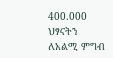400.000 ህፃናትን ለአልሚ ምግብ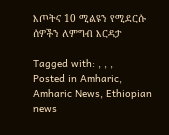እጦትና 10 ሚልዩን የሚደርሱ ሰዎችን ለምግብ እርዳታ

Tagged with: , , ,
Posted in Amharic, Amharic News, Ethiopian news